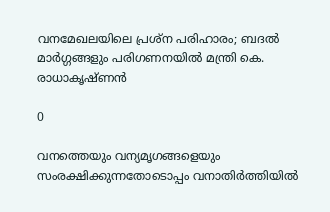വനമേഖലയിലെ പ്രശ്‌ന പരിഹാരം; ബദല്‍ മാര്‍ഗ്ഗങ്ങളും പരിഗണനയില്‍ മന്ത്രി കെ. രാധാകൃഷ്ണന്‍

0

വനത്തെയും വന്യമൃഗങ്ങളെയും സംരക്ഷിക്കുന്നതോടൊപ്പം വനാതിര്‍ത്തിയില്‍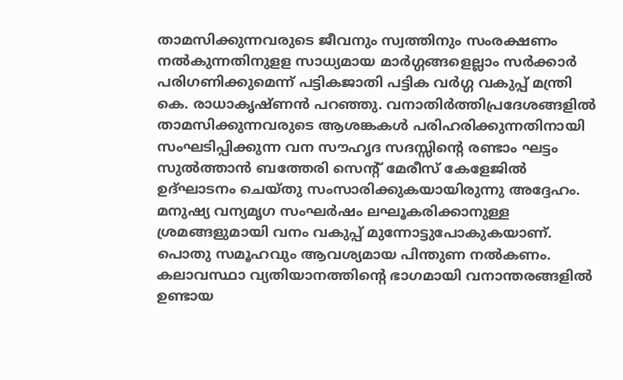താമസിക്കുന്നവരുടെ ജീവനും സ്വത്തിനും സംരക്ഷണം നല്‍കുന്നതിനുളള സാധ്യമായ മാര്‍ഗ്ഗങ്ങളെല്ലാം സര്‍ക്കാര്‍ പരിഗണിക്കുമെന്ന് പട്ടികജാതി പട്ടിക വര്‍ഗ്ഗ വകുപ്പ് മന്ത്രി കെ. രാധാകൃഷ്ണന്‍ പറഞ്ഞു. വനാതിര്‍ത്തിപ്രദേശങ്ങളില്‍ താമസിക്കുന്നവരുടെ ആശങ്കകള്‍ പരിഹരിക്കുന്നതിനായി സംഘടിപ്പിക്കുന്ന വന സൗഹൃദ സദസ്സിന്റെ രണ്ടാം ഘട്ടം സുല്‍ത്താന്‍ ബത്തേരി സെന്റ് മേരീസ് കേളേജില്‍ ഉദ്ഘാടനം ചെയ്തു സംസാരിക്കുകയായിരുന്നു അദ്ദേഹം. മനുഷ്യ വന്യമൃഗ സംഘര്‍ഷം ലഘൂകരിക്കാനുള്ള ശ്രമങ്ങളുമായി വനം വകുപ്പ് മുന്നോട്ടുപോകുകയാണ്. പൊതു സമൂഹവും ആവശ്യമായ പിന്തുണ നല്‍കണം. കലാവസ്ഥാ വ്യതിയാനത്തിന്റെ ഭാഗമായി വനാന്തരങ്ങളില്‍ ഉണ്ടായ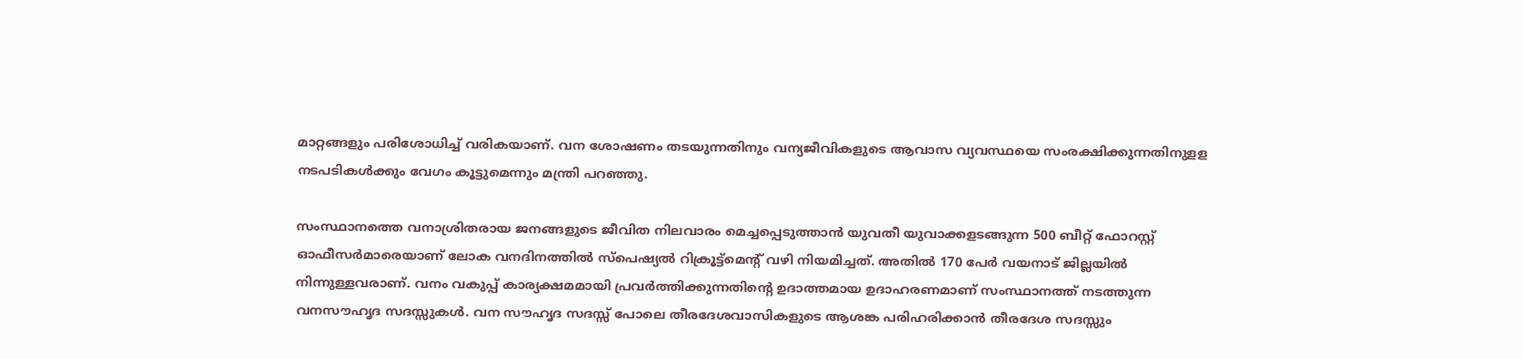മാറ്റങ്ങളും പരിശോധിച്ച് വരികയാണ്. വന ശോഷണം തടയുന്നതിനും വന്യജീവികളുടെ ആവാസ വ്യവസ്ഥയെ സംരക്ഷിക്കുന്നതിനുളള നടപടികള്‍ക്കും വേഗം കൂട്ടുമെന്നും മന്ത്രി പറഞ്ഞു.

സംസ്ഥാനത്തെ വനാശ്രിതരായ ജനങ്ങളുടെ ജീവിത നിലവാരം മെച്ചപ്പെടുത്താന്‍ യുവതീ യുവാക്കളടങ്ങുന്ന 500 ബീറ്റ് ഫോറസ്റ്റ് ഓഫീസര്‍മാരെയാണ് ലോക വനദിനത്തില്‍ സ്‌പെഷ്യല്‍ റിക്രൂട്ട്‌മെന്റ് വഴി നിയമിച്ചത്. അതില്‍ 170 പേര്‍ വയനാട് ജില്ലയില്‍ നിന്നുള്ളവരാണ്. വനം വകുപ്പ് കാര്യക്ഷമമായി പ്രവര്‍ത്തിക്കുന്നതിന്റെ ഉദാത്തമായ ഉദാഹരണമാണ് സംസ്ഥാനത്ത് നടത്തുന്ന വനസൗഹൃദ സദസ്സുകള്‍. വന സൗഹൃദ സദസ്സ് പോലെ തീരദേശവാസികളുടെ ആശങ്ക പരിഹരിക്കാന്‍ തീരദേശ സദസ്സും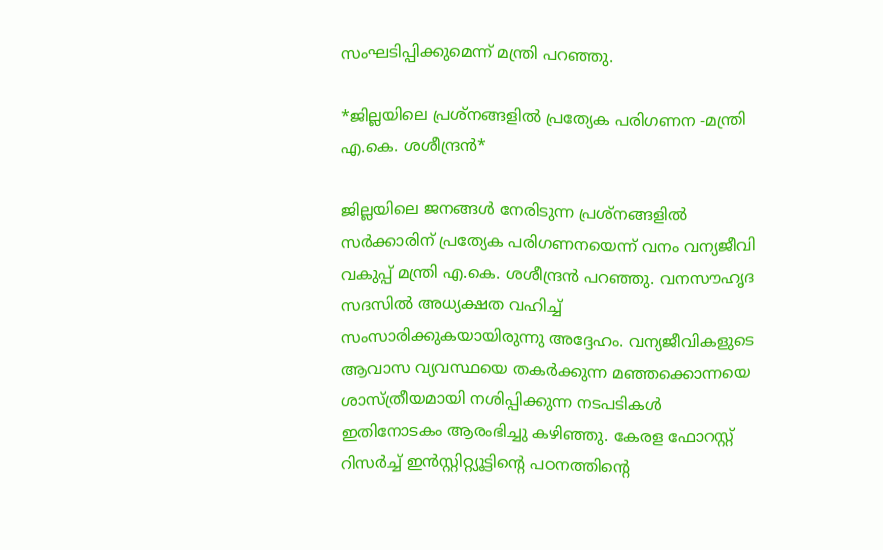സംഘടിപ്പിക്കുമെന്ന് മന്ത്രി പറഞ്ഞു.

*ജില്ലയിലെ പ്രശ്‌നങ്ങളില്‍ പ്രത്യേക പരിഗണന -മന്ത്രി എ.കെ. ശശീന്ദ്രന്‍*

ജില്ലയിലെ ജനങ്ങള്‍ നേരിടുന്ന പ്രശ്‌നങ്ങളില്‍ സര്‍ക്കാരിന് പ്രത്യേക പരിഗണനയെന്ന് വനം വന്യജീവി വകുപ്പ് മന്ത്രി എ.കെ. ശശീന്ദ്രന്‍ പറഞ്ഞു. വനസൗഹൃദ സദസില്‍ അധ്യക്ഷത വഹിച്ച് സംസാരിക്കുകയായിരുന്നു അദ്ദേഹം. വന്യജീവികളുടെ ആവാസ വ്യവസ്ഥയെ തകര്‍ക്കുന്ന മഞ്ഞക്കൊന്നയെ ശാസ്ത്രീയമായി നശിപ്പിക്കുന്ന നടപടികള്‍ ഇതിനോടകം ആരംഭിച്ചു കഴിഞ്ഞു. കേരള ഫോറസ്റ്റ് റിസര്‍ച്ച് ഇന്‍സ്റ്റിറ്റ്യൂട്ടിന്റെ പഠനത്തിന്റെ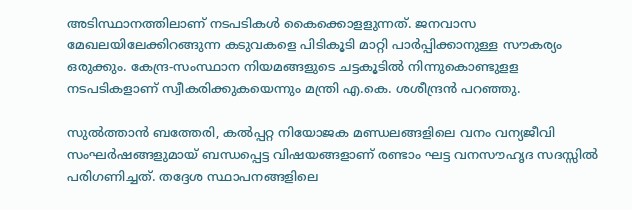അടിസ്ഥാനത്തിലാണ് നടപടികള്‍ കൈക്കൊളളുന്നത്. ജനവാസ മേഖലയിലേക്കിറങ്ങുന്ന കടുവകളെ പിടികൂടി മാറ്റി പാര്‍പ്പിക്കാനുള്ള സൗകര്യം ഒരുക്കും. കേന്ദ്ര-സംസ്ഥാന നിയമങ്ങളുടെ ചട്ടകൂടില്‍ നിന്നുകൊണ്ടുളള നടപടികളാണ് സ്വീകരിക്കുകയെന്നും മന്ത്രി എ.കെ. ശശീന്ദ്രന്‍ പറഞ്ഞു.

സുല്‍ത്താന്‍ ബത്തേരി, കല്‍പ്പറ്റ നിയോജക മണ്ഡലങ്ങളിലെ വനം വന്യജീവി സംഘര്‍ഷങ്ങളുമായ് ബന്ധപ്പെട്ട വിഷയങ്ങളാണ് രണ്ടാം ഘട്ട വനസൗഹൃദ സദസ്സില്‍ പരിഗണിച്ചത്. തദ്ദേശ സ്ഥാപനങ്ങളിലെ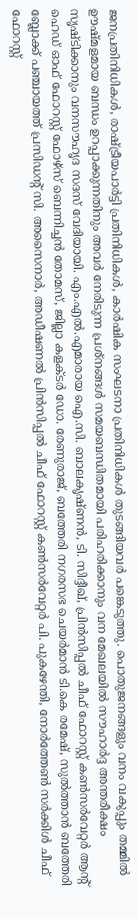ജനപ്രതിനിധികള്‍, രാഷ്ട്രീയപാര്‍ട്ടി പ്രതിനിധികള്‍, കാര്‍ഷിക സംഘടനാ പ്രതിനിധികള്‍ തുടങ്ങിയവര്‍ പങ്കെടുത്തു. പൊതുജനങ്ങളും വനം വകുപ്പും തമ്മില്‍ ഊഷ്മളമായ ബന്ധം ഉറപ്പാക്കുന്നതിനും അവര്‍ നേരിടുന്ന പ്രശ്‌നങ്ങള്‍ സമയബന്ധിതമായി പരിഹരിക്കാനും വന മേഖലയില്‍ സൗഹാര്‍ദ്ദ അന്തരീക്ഷം സൃഷ്ടിക്കാനും വനസൗഹൃദ സദസ് വേദിയായി. എം.എല്‍.എമാരായ ഐ.സി. ബാലകൃഷ്ണന്‍, ടി. സിദ്ദീഖ്, പ്രിന്‍സിപ്പല്‍ ചീഫ് ഫോറസ്റ്റ് കണ്‍സര്‍വേറ്റര്‍ ആന്റ് ഹെഡ് ഓഫ് ഫോറസ്റ്റ് ഫോഴ്സ് ബെന്നിച്ചന്‍ തോമസ്, ജില്ലാ കളക്ടര്‍ ഡോ. രേണുരാജ്, ബത്തേരി നഗരസഭ ചെയര്‍മാന്‍ ടി.കെ രമേഷ്, സുല്‍ത്താന്‍ ബത്തേരി ബ്ലോക്ക് പഞ്ചായത്ത് പ്രസിഡന്റ് സി. അസൈനാര്‍, അഡീഷണല്‍ പ്രിന്‍സിപ്പല്‍ ചീഫ് ഫോറസ്റ്റ് കണ്‍സര്‍വേറ്റര്‍ പി. പുകഴേന്തി, നോര്‍ത്തേണ്‍ സര്‍ക്കിള്‍ ചീഫ് ഫോറസ്റ്റ്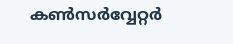കണ്‍സര്‍വ്വേറ്റര്‍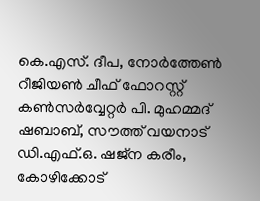കെ.എസ്. ദീപ, നോര്‍ത്തേണ്‍ റീജിയണ്‍ ചീഫ് ഫോറസ്റ്റ് കണ്‍സര്‍വ്വേറ്റര്‍ പി. മുഹമ്മദ് ഷബാബ്, സൗത്ത് വയനാട് ഡി.എഫ്.ഒ. ഷജ്‌ന കരീം, കോഴിക്കോട്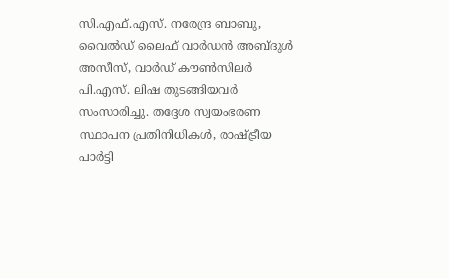സി.എഫ്.എസ്. നരേന്ദ്ര ബാബു, വൈല്‍ഡ് ലൈഫ് വാര്‍ഡന്‍ അബ്ദുള്‍ അസീസ്, വാര്‍ഡ് കൗണ്‍സിലര്‍ പി.എസ്. ലിഷ തുടങ്ങിയവര്‍ സംസാരിച്ചു. തദ്ദേശ സ്വയംഭരണ സ്ഥാപന പ്രതിനിധികള്‍, രാഷ്ട്രീയ പാര്‍ട്ടി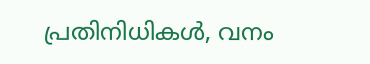പ്രതിനിധികള്‍, വനം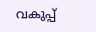വകുപ്പ്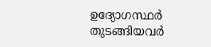ഉദ്യോഗസ്ഥര്‍ തുടങ്ങിയവര്‍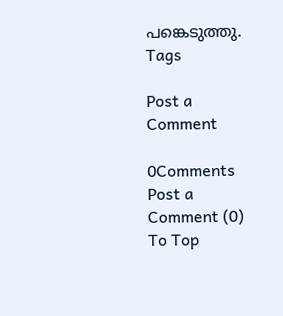പങ്കെടുത്തു.
Tags

Post a Comment

0Comments
Post a Comment (0)
To Top